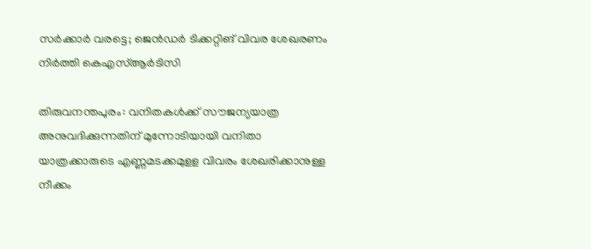സർക്കാർ വരട്ടെ; ജെൻഡർ ടിക്കറ്റിങ് വിവര ശേഖരണം നിർത്തി കെഎസ്ആർടിസി

തിരുവനന്തപുരം: വനിതകൾക്ക് സൗജന്യയാത്ര അനുവദിക്കുന്നതിന് മുന്നോടിയായി വനിതാ യാത്രക്കാരുടെ എണ്ണമടക്കമുളള വിവരം ശേഖരിക്കാനുള്ള നീക്കം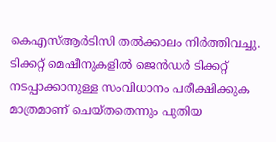കെഎസ്ആർടിസി തൽക്കാലം നിർത്തിവച്ചു. ടിക്കറ്റ് മെഷീനുകളിൽ ജെൻഡർ ടിക്കറ്റ് നടപ്പാക്കാനുള്ള സംവിധാനം പരീക്ഷിക്കുക മാത്രമാണ് ചെയ്തതെന്നും പുതിയ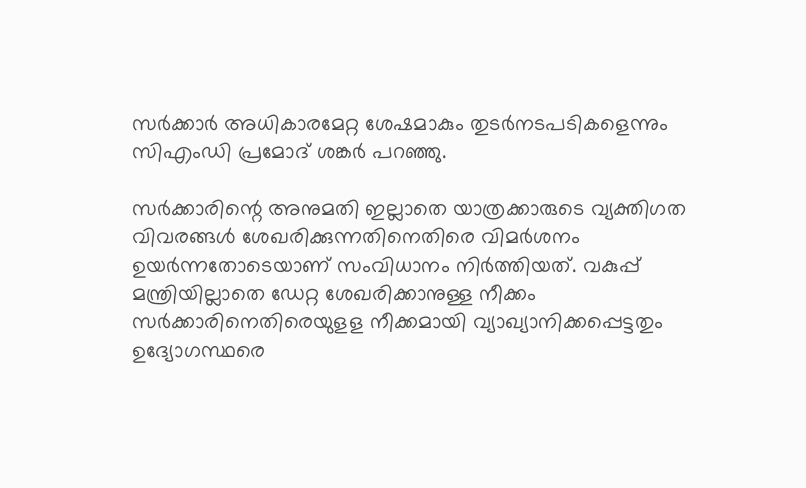സർക്കാർ അധികാരമേറ്റ ശേഷമാകും തുടർനടപടികളെന്നും സിഎംഡി പ്രമോദ് ശങ്കർ പറഞ്ഞു.

സർക്കാരിന്റെ അനുമതി ഇല്ലാതെ യാത്രക്കാരുടെ വ്യക്തിഗത വിവരങ്ങൾ ശേഖരിക്കുന്നതിനെതിരെ വിമർശനം ഉയർന്നതോടെയാണ് സംവിധാനം നിർത്തിയത്. വകുപ്പ് മന്ത്രിയില്ലാതെ ഡേറ്റ ശേഖരിക്കാനുള്ള നീക്കം സർക്കാരിനെതിരെയുളള നീക്കമായി വ്യാഖ്യാനിക്കപ്പെട്ടതും ഉദ്യോഗസ്ഥരെ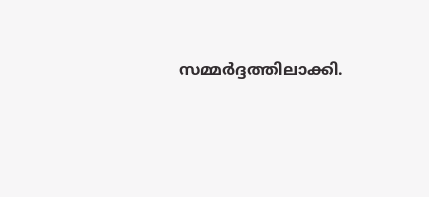സമ്മർദ്ദത്തിലാക്കി.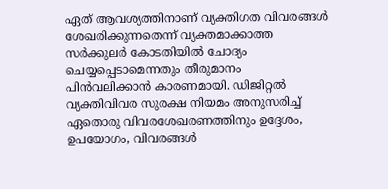ഏത് ആവശ്യത്തിനാണ് വ്യക്തിഗത വിവരങ്ങൾ ശേഖരിക്കുന്നതെന്ന് വ്യക്തമാക്കാത്ത സർക്കുലർ കോടതിയിൽ ചോദ്യം ചെയ്യപ്പെടാമെന്നതും തീരുമാനം പിൻവലിക്കാൻ കാരണമായി. ഡിജിറ്റൽ വ്യക്തിവിവര സുരക്ഷ നിയമം അനുസരിച്ച് ഏതൊരു വിവരശേഖരണത്തിനും ഉദ്ദേശം, ഉപയോഗം, വിവരങ്ങൾ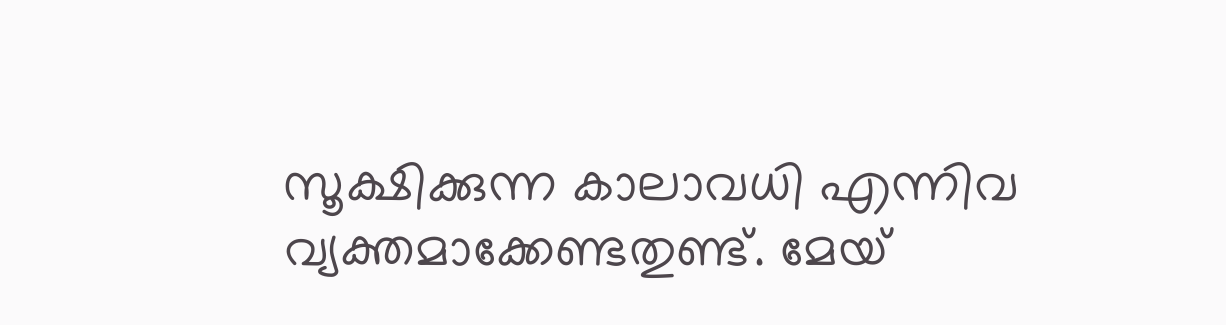സൂക്ഷിക്കുന്ന കാലാവധി എന്നിവ വ്യക്തമാക്കേണ്ടതുണ്ട്. മേയ്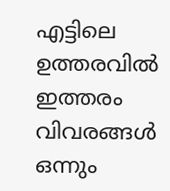എട്ടിലെ ഉത്തരവിൽ ഇത്തരം വിവരങ്ങൾ ഒന്നും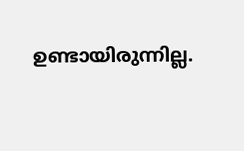ഉണ്ടായിരുന്നില്ല.